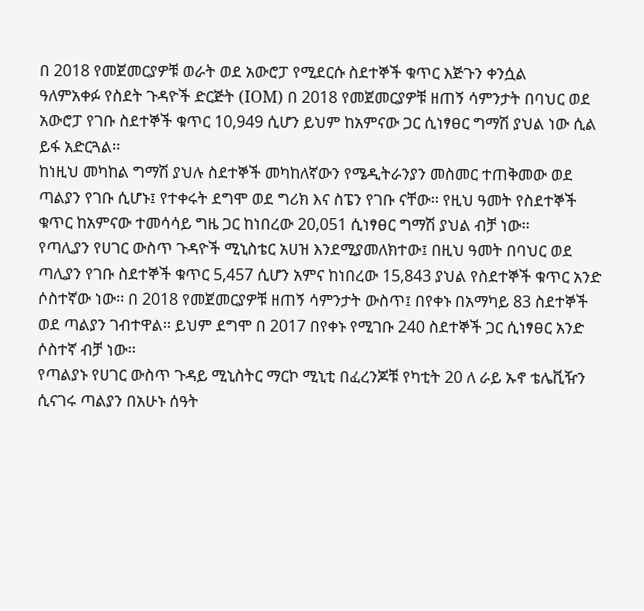በ 2018 የመጀመርያዎቹ ወራት ወደ አውሮፓ የሚደርሱ ስደተኞች ቁጥር እጅጉን ቀንሷል
ዓለምአቀፉ የስደት ጉዳዮች ድርጅት (IOM) በ 2018 የመጀመርያዎቹ ዘጠኝ ሳምንታት በባህር ወደ አውሮፓ የገቡ ስደተኞች ቁጥር 10,949 ሲሆን ይህም ከአምናው ጋር ሲነፃፀር ግማሽ ያህል ነው ሲል ይፋ አድርጓል፡፡
ከነዚህ መካከል ግማሽ ያህሉ ስደተኞች መካከለኛውን የሜዲትራንያን መስመር ተጠቅመው ወደ ጣልያን የገቡ ሲሆኑ፤ የተቀሩት ደግሞ ወደ ግሪክ እና ስፔን የገቡ ናቸው፡፡ የዚህ ዓመት የስደተኞች ቁጥር ከአምናው ተመሳሳይ ግዜ ጋር ከነበረው 20,051 ሲነፃፀር ግማሽ ያህል ብቻ ነው፡፡
የጣሊያን የሀገር ውስጥ ጉዳዮች ሚኒስቴር አሀዝ እንደሚያመለክተው፤ በዚህ ዓመት በባህር ወደ ጣሊያን የገቡ ስደተኞች ቁጥር 5,457 ሲሆን አምና ከነበረው 15,843 ያህል የስደተኞች ቁጥር አንድ ሶስተኛው ነው፡፡ በ 2018 የመጀመርያዎቹ ዘጠኝ ሳምንታት ውስጥ፤ በየቀኑ በአማካይ 83 ስደተኞች ወደ ጣልያን ገብተዋል፡፡ ይህም ደግሞ በ 2017 በየቀኑ የሚገቡ 240 ስደተኞች ጋር ሲነፃፀር አንድ ሶስተኛ ብቻ ነው፡፡
የጣልያኑ የሀገር ውስጥ ጉዳይ ሚኒስትር ማርኮ ሚኒቲ በፈረንጆቹ የካቲት 20 ለ ራይ ኡኖ ቴሌቪዥን ሲናገሩ ጣልያን በአሁኑ ሰዓት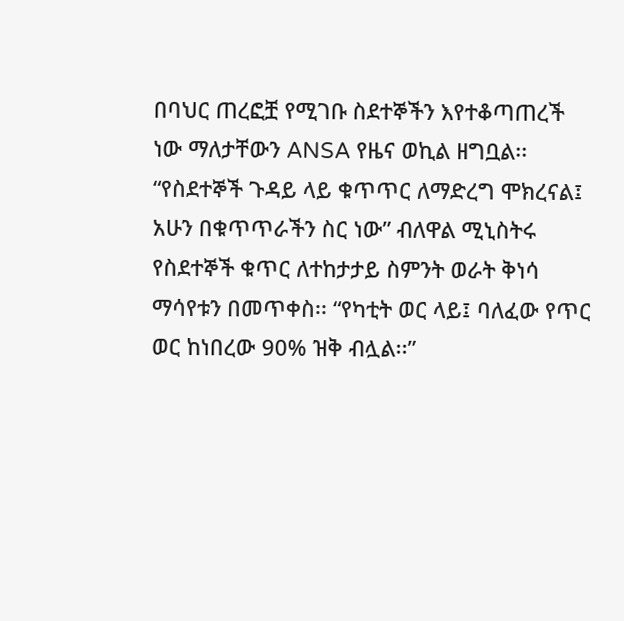በባህር ጠረፎቿ የሚገቡ ስደተኞችን እየተቆጣጠረች ነው ማለታቸውን ANSA የዜና ወኪል ዘግቧል፡፡ “የስደተኞች ጉዳይ ላይ ቁጥጥር ለማድረግ ሞክረናል፤ አሁን በቁጥጥራችን ስር ነው” ብለዋል ሚኒስትሩ የስደተኞች ቁጥር ለተከታታይ ስምንት ወራት ቅነሳ ማሳየቱን በመጥቀስ፡፡ “የካቲት ወር ላይ፤ ባለፈው የጥር ወር ከነበረው 90% ዝቅ ብሏል፡፡”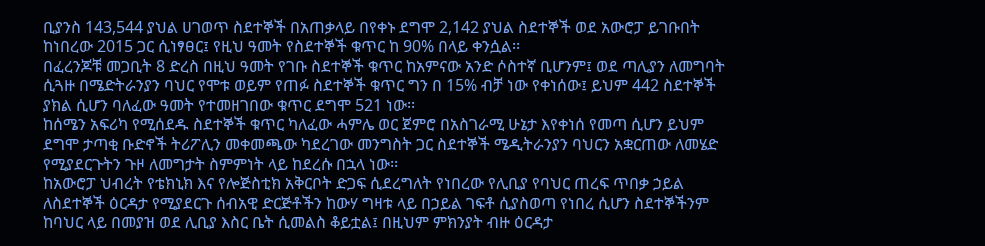ቢያንስ 143,544 ያህል ሀገወጥ ስደተኞች በአጠቃላይ በየቀኑ ደግሞ 2,142 ያህል ስደተኞች ወደ አውሮፓ ይገቡበት ከነበረው 2015 ጋር ሲነፃፀር፤ የዚህ ዓመት የስደተኞች ቁጥር ከ 90% በላይ ቀንሷል፡፡
በፈረንጆቹ መጋቢት 8 ድረስ በዚህ ዓመት የገቡ ስደተኞች ቁጥር ከአምናው አንድ ሶስተኛ ቢሆንም፤ ወደ ጣሊያን ለመግባት ሲጓዙ በሜድትራንያን ባህር የሞቱ ወይም የጠፉ ስደተኞች ቁጥር ግን በ 15% ብቻ ነው የቀነሰው፤ ይህም 442 ስደተኞች ያክል ሲሆን ባለፈው ዓመት የተመዘገበው ቁጥር ደግሞ 521 ነው፡፡
ከሰሜን አፍሪካ የሚሰደዱ ስደተኞች ቁጥር ካለፈው ሓምሌ ወር ጀምሮ በአስገራሚ ሁኔታ እየቀነሰ የመጣ ሲሆን ይህም ደግሞ ታጣቂ ቡድኖች ትሪፖሊን መቀመጫው ካደረገው መንግስት ጋር ስደተኞች ሜዲትራንያን ባህርን አቋርጠው ለመሄድ የሚያደርጉትን ጉዞ ለመግታት ስምምነት ላይ ከደረሱ በኋላ ነው፡፡
ከአውሮፓ ህብረት የቴክኒክ እና የሎጅስቲክ አቅርቦት ድጋፍ ሲደረግለት የነበረው የሊቢያ የባህር ጠረፍ ጥበቃ ኃይል ለስደተኞች ዕርዳታ የሚያደርጉ ሰብአዊ ድርጅቶችን ከውሃ ግዛቱ ላይ በኃይል ገፍቶ ሲያስወጣ የነበረ ሲሆን ስደተኞችንም ከባህር ላይ በመያዝ ወደ ሊቢያ እስር ቤት ሲመልስ ቆይቷል፤ በዚህም ምክንያት ብዙ ዕርዳታ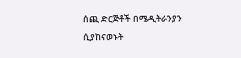ሰጪ ድርጅቶች በሜዲትራንያን ሲያከናወኑት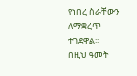የነበረ ስራቸውን ለማቋረጥ ተገደዋል፡፡
በዚህ ዓመት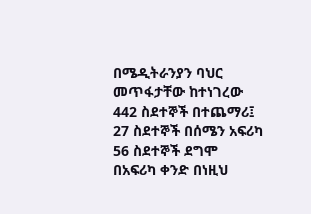በሜዲትራንያን ባህር መጥፋታቸው ከተነገረው 442 ስደተኞች በተጨማሪ፤ 27 ስደተኞች በሰሜን አፍሪካ 56 ስደተኞች ደግሞ በአፍሪካ ቀንድ በነዚህ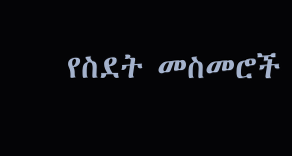የስደት መስመሮች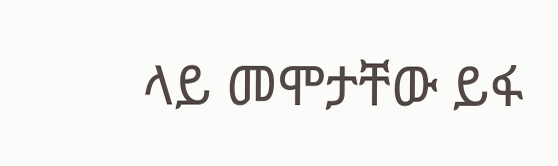ላይ መሞታቸው ይፋ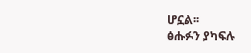ሆኗል፡፡
ፅሑፉን ያካፍሉ